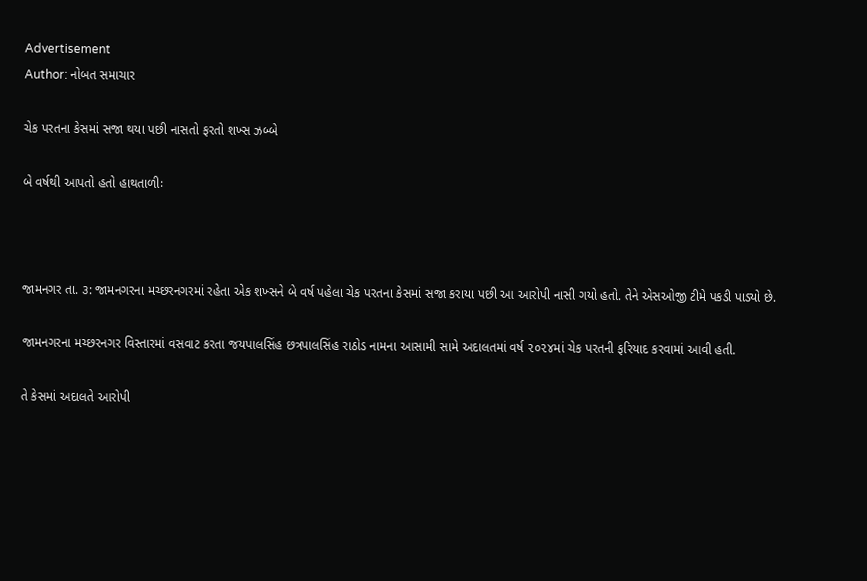Advertisement
Author: નોબત સમાચાર

ચેક પરતના કેસમાં સજા થયા પછી નાસતો ફરતો શખ્સ ઝબ્બે

બે વર્ષથી આપતો હતો હાથતાળીઃ



જામનગર તા. ૩: જામનગરના મચ્છરનગરમાં રહેતા એક શખ્સને બે વર્ષ પહેલા ચેક પરતના કેસમાં સજા કરાયા પછી આ આરોપી નાસી ગયો હતો. તેને એસઓજી ટીમે પકડી પાડ્યો છે.

જામનગરના મચ્છરનગર વિસ્તારમાં વસવાટ કરતા જયપાલસિંહ છત્રપાલસિંહ રાઠોડ નામના આસામી સામે અદાલતમાં વર્ષ ૨૦૨૪માં ચેક પરતની ફરિયાદ કરવામાં આવી હતી.

તે કેસમાં અદાલતે આરોપી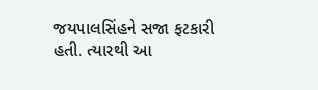જયપાલસિંહને સજા ફટકારી હતી. ત્યારથી આ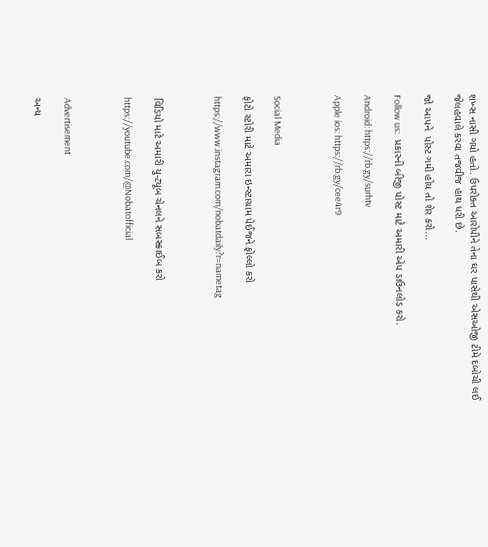શખ્સ નાસી ગયો હતો. ઉપરોક્ત આરોપીને તેના ઘર પાસેથી એસઓજી ટીમે દબોચી લઈ જેલહવાલે કરવા તજવીજ હાથ ધરી છે.

જો આપને  પોસ્ટ ગમી હોય તો શેર કરો...

Follow us:   પ્રકારની બીજી પોસ્ટ માટે અમારી એપ ડાઉનલોડ કરો.

Android: https://rb.gy/surhtv

Apple ios: https://rb.gy/cee4r9



Social Media

ફોટો સ્ટોરી માટે અમારા ઇન્સ્ટાગ્રામ પેઈજને ફોલ્લો કરો

https://www.instagram.com/nobatdaily?r=nametag



વિડિયો માટે અમારી યુ-ટ્યૂબ ચેનલને સબસ્ક્રાઈબ કરો

https://youtube.com/@Nobatofficial



Advertisement

અન્ય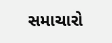સમાચારો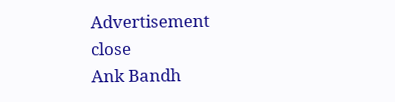Advertisement
close
Ank Bandh